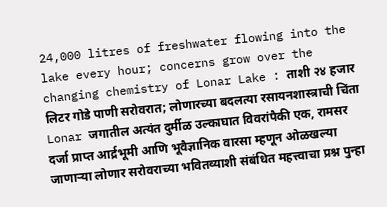24,000 litres of freshwater flowing into the lake every hour; concerns grow over the changing chemistry of Lonar Lake : ताशी २४ हजार लिटर गोडे पाणी सरोवरात; लोणारच्या बदलत्या रसायनशास्त्राची चिंता
Lonar जगातील अत्यंत दुर्मीळ उल्काघात विवरांपैकी एक, रामसर दर्जा प्राप्त आर्द्रभूमी आणि भूवैज्ञानिक वारसा म्हणून ओळखल्या जाणाऱ्या लोणार सरोवराच्या भवितव्याशी संबंधित महत्त्वाचा प्रश्न पुन्हा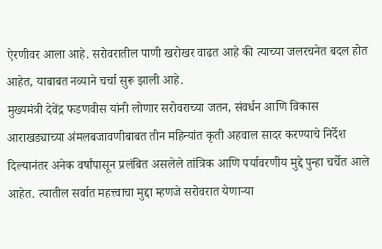ऐरणीवर आला आहे. सरोवरातील पाणी खरोखर वाढत आहे की त्याच्या जलरचनेत बदल होत आहेत, याबाबत नव्याने चर्चा सुरू झाली आहे.
मुख्यमंत्री देवेंद्र फडणवीस यांनी लोणार सरोवराच्या जतन, संवर्धन आणि विकास आराखड्याच्या अंमलबजावणीबाबत तीन महिन्यांत कृती अहवाल सादर करण्याचे निर्देश दिल्यानंतर अनेक वर्षांपासून प्रलंबित असलेले तांत्रिक आणि पर्यावरणीय मुद्दे पुन्हा चर्चेत आले आहेत. त्यातील सर्वात महत्त्वाचा मुद्दा म्हणजे सरोवरात येणाऱ्या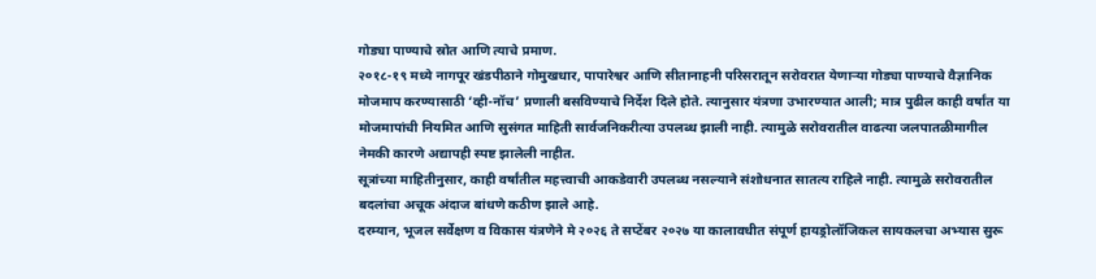गोड्या पाण्याचे स्रोत आणि त्याचे प्रमाण.
२०१८-१९ मध्ये नागपूर खंडपीठाने गोमुखधार, पापारेश्वर आणि सीतानाहनी परिसरातून सरोवरात येणाऱ्या गोड्या पाण्याचे वैज्ञानिक मोजमाप करण्यासाठी ‘व्ही-नॉच’ प्रणाली बसविण्याचे निर्देश दिले होते. त्यानुसार यंत्रणा उभारण्यात आली; मात्र पुढील काही वर्षांत या मोजमापांची नियमित आणि सुसंगत माहिती सार्वजनिकरीत्या उपलब्ध झाली नाही. त्यामुळे सरोवरातील वाढत्या जलपातळीमागील नेमकी कारणे अद्यापही स्पष्ट झालेली नाहीत.
सूत्रांच्या माहितीनुसार, काही वर्षांतील महत्त्वाची आकडेवारी उपलब्ध नसल्याने संशोधनात सातत्य राहिले नाही. त्यामुळे सरोवरातील बदलांचा अचूक अंदाज बांधणे कठीण झाले आहे.
दरम्यान, भूजल सर्वेक्षण व विकास यंत्रणेने मे २०२६ ते सप्टेंबर २०२७ या कालावधीत संपूर्ण हायड्रोलॉजिकल सायकलचा अभ्यास सुरू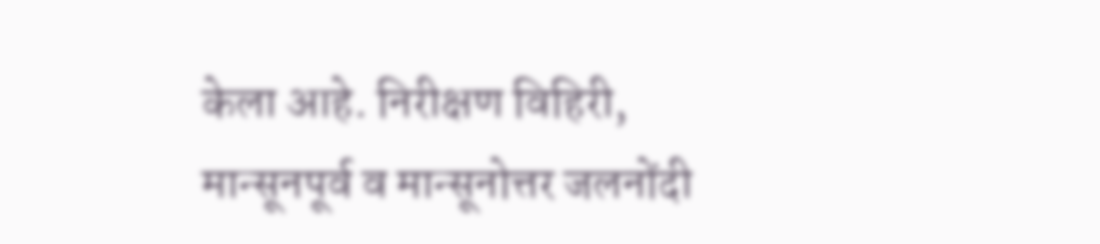केला आहे. निरीक्षण विहिरी, मान्सूनपूर्व व मान्सूनोत्तर जलनोंदी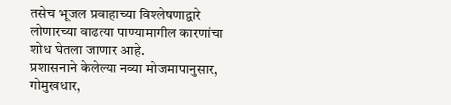तसेच भूजल प्रवाहाच्या विश्लेषणाद्वारे लोणारच्या वाढत्या पाण्यामागील कारणांचा शोध घेतला जाणार आहे.
प्रशासनाने केलेल्या नव्या मोजमापानुसार, गोमुखधार,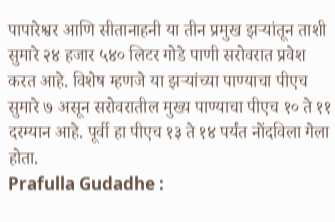पापारेश्वर आणि सीतानाहनी या तीन प्रमुख झऱ्यांतून ताशी सुमारे २४ हजार ५४० लिटर गोडे पाणी सरोवरात प्रवेश करत आहे. विशेष म्हणजे या झऱ्यांच्या पाण्याचा पीएच सुमारे ७ असून सरोवरातील मुख्य पाण्याचा पीएच १० ते ११ दरम्यान आहे. पूर्वी हा पीएच १३ ते १४ पर्यंत नोंदविला गेला होता.
Prafulla Gudadhe :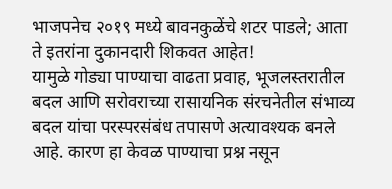भाजपनेच २०१९ मध्ये बावनकुळेंचे शटर पाडले; आता ते इतरांना दुकानदारी शिकवत आहेत!
यामुळे गोड्या पाण्याचा वाढता प्रवाह, भूजलस्तरातील बदल आणि सरोवराच्या रासायनिक संरचनेतील संभाव्य बदल यांचा परस्परसंबंध तपासणे अत्यावश्यक बनले आहे. कारण हा केवळ पाण्याचा प्रश्न नसून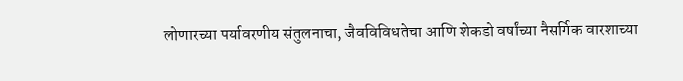लोणारच्या पर्यावरणीय संतुलनाचा, जैवविविधतेचा आणि शेकडो वर्षांच्या नैसर्गिक वारशाच्या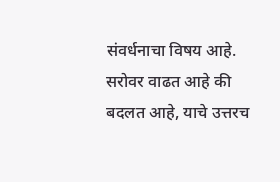संवर्धनाचा विषय आहे. सरोवर वाढत आहे की बदलत आहे, याचे उत्तरच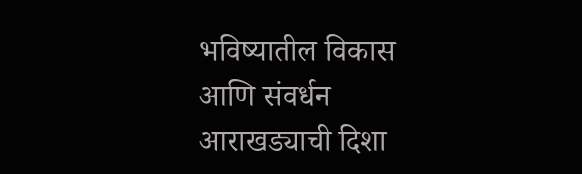भविष्यातील विकास आणि संवर्धन आराखड्याची दिशा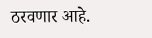ठरवणार आहे.